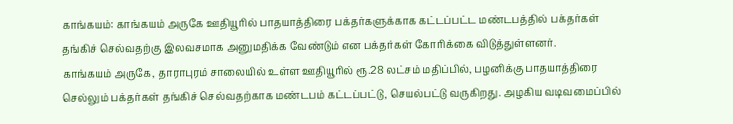காங்கயம்: காங்கயம் அருகே ஊதியூரில் பாதயாத்திரை பக்தர்களுக்காக கட்டப்பட்ட மண்டபத்தில் பக்தர்கள் தங்கிச் செல்வதற்கு இலவசமாக அனுமதிக்க வேண்டும் என பக்தர்கள் கோரிக்கை விடுத்துள்ளனர்.
காங்கயம் அருகே, தாராபுரம் சாலையில் உள்ள ஊதியூரில் ரூ.28 லட்சம் மதிப்பில், பழனிக்கு பாதயாத்திரை செல்லும் பக்தர்கள் தங்கிச் செல்வதற்காக மண்டபம் கட்டப்பட்டு, செயல்பட்டு வருகிறது. அழகிய வடிவமைப்பில்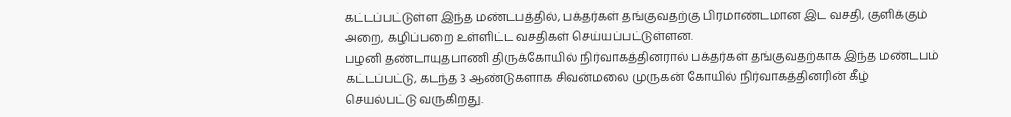கட்டப்பட்டுள்ள இந்த மண்டபத்தில், பக்தர்கள் தங்குவதற்கு பிரமாண்டமான இட வசதி, குளிக்கும் அறை, கழிப்பறை உள்ளிட்ட வசதிகள் செய்யப்பட்டுள்ளன.
பழனி தண்டாயுதபாணி திருக்கோயில் நிர்வாகத்தினரால் பக்தர்கள் தங்குவதற்காக இந்த மண்டபம் கட்டப்பட்டு, கடந்த 3 ஆண்டுகளாக சிவன்மலை முருகன் கோயில் நிர்வாகத்தினரின் கீழ் செயல்பட்டு வருகிறது.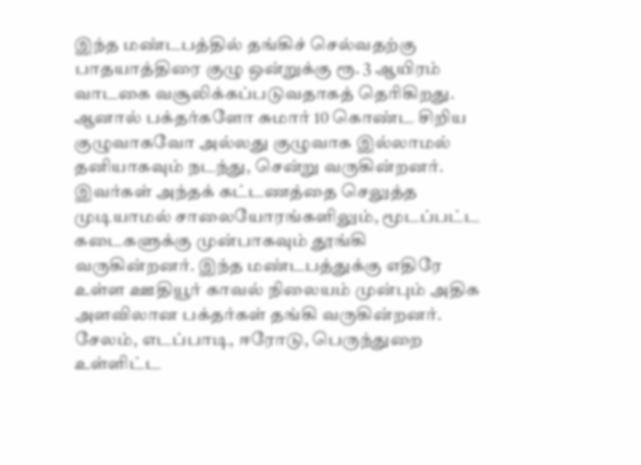இந்த மண்டபத்தில் தங்கிச் செல்வதற்கு பாதயாத்திரை குழு ஒன்றுக்கு ரூ. 3 ஆயிரம் வாடகை வசூலிக்கப்படுவதாகத் தெரிகிறது. ஆனால் பக்தர்களோ சுமார் 10 கொண்ட சிறிய குழுவாகவோ அல்லது குழுவாக இல்லாமல் தனியாகவும் நடந்து, சென்று வருகின்றனர். இவர்கள் அந்தக் கட்டணத்தை செலுத்த முடியாமல் சாலையோரங்களிலும், மூடப்பட்ட கடைகளுக்கு முன்பாகவும் தூங்கி வருகின்றனர். இந்த மண்டபத்துக்கு எதிரே உள்ள ஊதியூர் காவல் நிலையம் முன்பும் அதிக அளவிலான பக்தர்கள் தங்கி வருகின்றனர்.
சேலம், எடப்பாடி, ஈரோடு, பெருந்துறை உள்ளிட்ட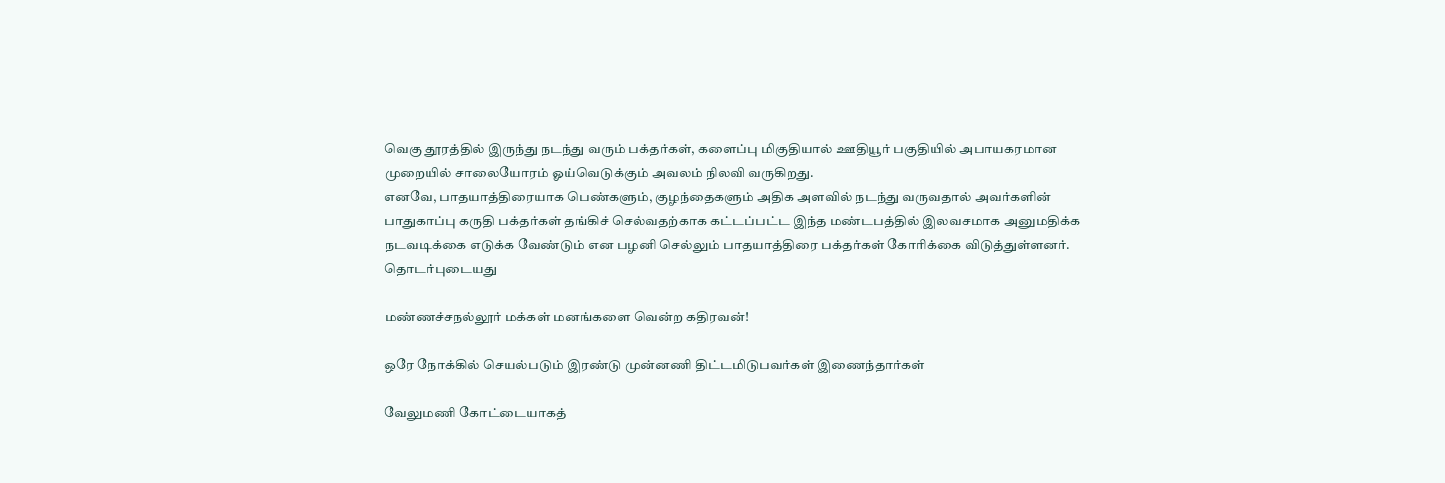வெகு தூரத்தில் இருந்து நடந்து வரும் பக்தர்கள், களைப்பு மிகுதியால் ஊதியூர் பகுதியில் அபாயகரமான முறையில் சாலையோரம் ஓய்வெடுக்கும் அவலம் நிலவி வருகிறது.
எனவே, பாதயாத்திரையாக பெண்களும், குழந்தைகளும் அதிக அளவில் நடந்து வருவதால் அவர்களின் பாதுகாப்பு கருதி பக்தர்கள் தங்கிச் செல்வதற்காக கட்டப்பட்ட இந்த மண்டபத்தில் இலவசமாக அனுமதிக்க நடவடிக்கை எடுக்க வேண்டும் என பழனி செல்லும் பாதயாத்திரை பக்தர்கள் கோரிக்கை விடுத்துள்ளனர்.
தொடர்புடையது

மண்ணச்சநல்லூர் மக்கள் மனங்களை வென்ற கதிரவன்!

ஒரே நோக்கில் செயல்படும் இரண்டு முன்னணி திட்டமிடுபவர்கள் இணைந்தார்கள்

வேலுமணி கோட்டையாகத்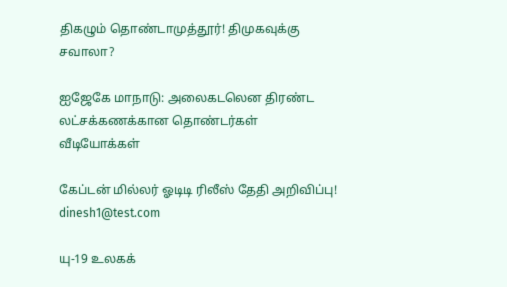திகழும் தொண்டாமுத்தூர்! திமுகவுக்கு சவாலா?

ஐஜேகே மாநாடு: அலைகடலென திரண்ட லட்சக்கணக்கான தொண்டர்கள்
வீடியோக்கள்

கேப்டன் மில்லர் ஓடிடி ரிலீஸ் தேதி அறிவிப்பு!
dinesh1@test.com

யு-19 உலகக்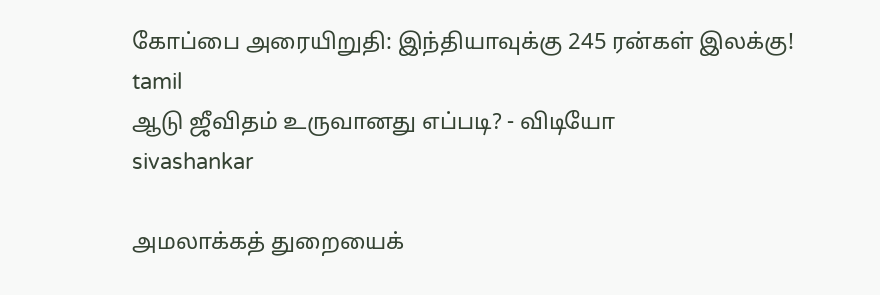கோப்பை அரையிறுதி: இந்தியாவுக்கு 245 ரன்கள் இலக்கு!
tamil
ஆடு ஜீவிதம் உருவானது எப்படி? - விடியோ
sivashankar

அமலாக்கத் துறையைக்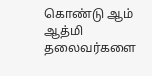கொண்டு ஆம் ஆத்மி தலைவர்களை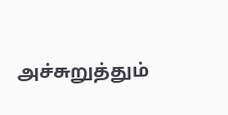அச்சுறுத்தும்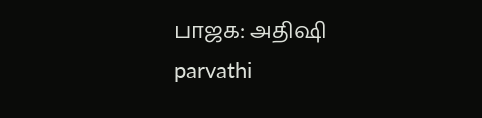பாஜக: அதிஷி
parvathi